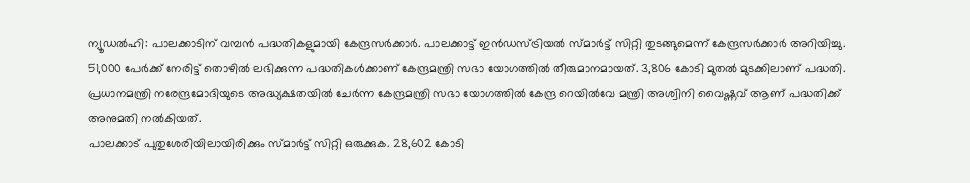ന്യൂഡൽഹി: പാലക്കാടിന് വമ്പൻ പദ്ധതികളുമായി കേന്ദ്രസർക്കാർ. പാലക്കാട്ട് ഇൻഡസ്ട്രിയൽ സ്മാർട്ട് സിറ്റി തുടങ്ങുമെന്ന് കേന്ദ്രസർക്കാർ അറിയിച്ചു. 51,000 പേർക്ക് നേരിട്ട് തൊഴിൽ ലഭിക്കുന്ന പദ്ധതികൾക്കാണ് കേന്ദ്രമന്ത്രി സഭാ യോഗത്തിൽ തീരുമാനമായത്. 3,806 കോടി മുതൽ മുടക്കിലാണ് പദ്ധതി. പ്രധാനമന്ത്രി നരേന്ദ്രമോദിയുടെ അദ്ധ്യക്ഷതയിൽ ചേർന്ന കേന്ദ്രമന്ത്രി സഭാ യോഗത്തിൽ കേന്ദ്ര റെയിൽവേ മന്ത്രി അശ്വിനി വൈഷ്ണവ് ആണ് പദ്ധതിക്ക് അനുമതി നൽകിയത്.
പാലക്കാട് പുതുശേരിയിലായിരിക്കും സ്മാർട്ട് സിറ്റി ഒരുക്കുക. 28,602 കോടി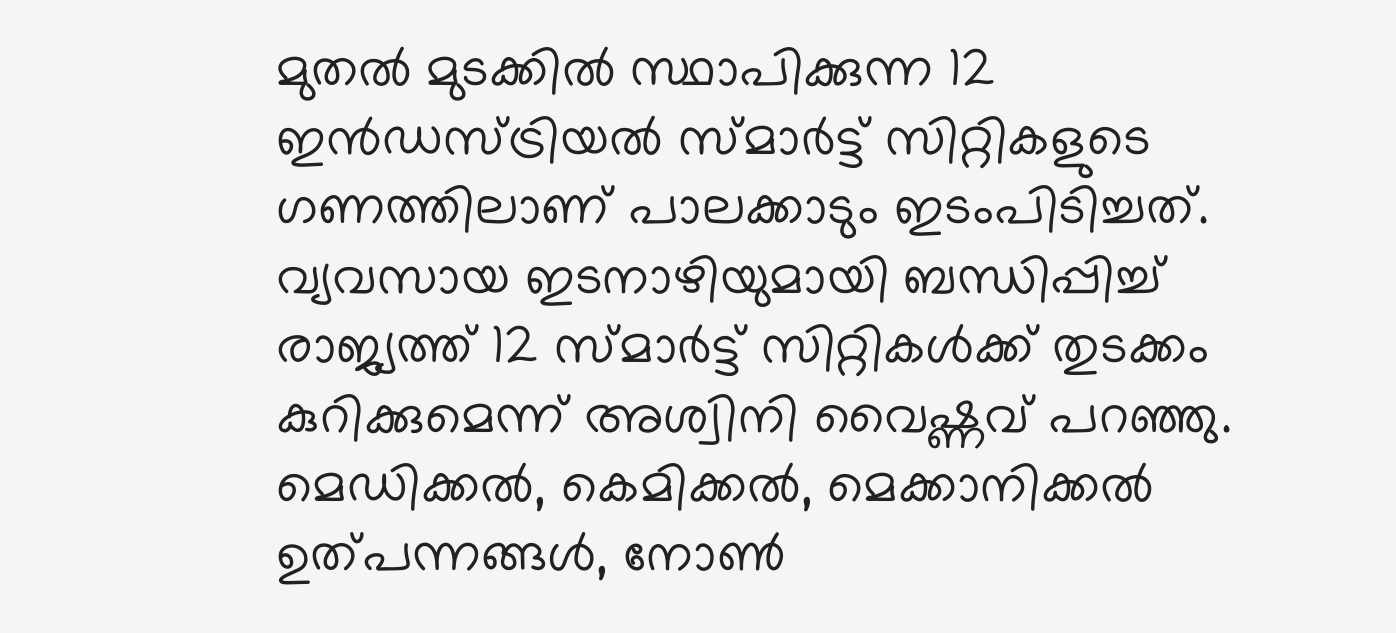മുതൽ മുടക്കിൽ സ്ഥാപിക്കുന്ന 12 ഇൻഡസ്ട്രിയൽ സ്മാർട്ട് സിറ്റികളുടെ ഗണത്തിലാണ് പാലക്കാടും ഇടംപിടിച്ചത്. വ്യവസായ ഇടനാഴിയുമായി ബന്ധിപ്പിച്ച് രാജ്യത്ത് 12 സ്മാർട്ട് സിറ്റികൾക്ക് തുടക്കം കുറിക്കുമെന്ന് അശ്വിനി വൈഷ്ണവ് പറഞ്ഞു.
മെഡിക്കൽ, കെമിക്കൽ, മെക്കാനിക്കൽ ഉത്പന്നങ്ങൾ, നോൺ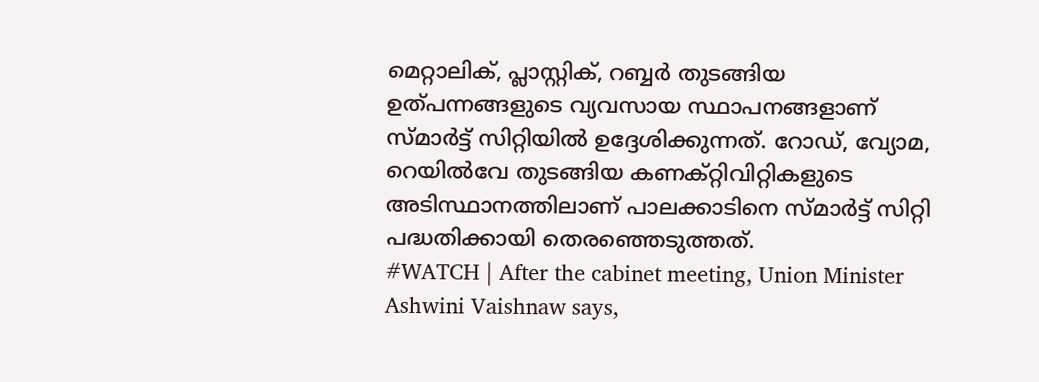മെറ്റാലിക്, പ്ലാസ്റ്റിക്, റബ്ബർ തുടങ്ങിയ ഉത്പന്നങ്ങളുടെ വ്യവസായ സ്ഥാപനങ്ങളാണ് സ്മാർട്ട് സിറ്റിയിൽ ഉദ്ദേശിക്കുന്നത്. റോഡ്, വ്യോമ, റെയിൽവേ തുടങ്ങിയ കണക്റ്റിവിറ്റികളുടെ അടിസ്ഥാനത്തിലാണ് പാലക്കാടിനെ സ്മാർട്ട് സിറ്റി പദ്ധതിക്കായി തെരഞ്ഞെടുത്തത്.
#WATCH | After the cabinet meeting, Union Minister Ashwini Vaishnaw says,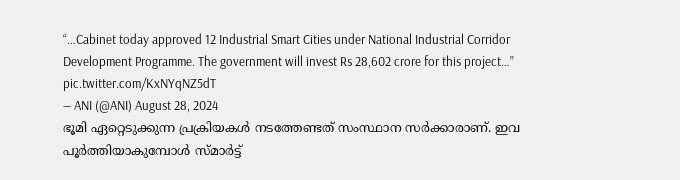“…Cabinet today approved 12 Industrial Smart Cities under National Industrial Corridor Development Programme. The government will invest Rs 28,602 crore for this project…” pic.twitter.com/KxNYqNZ5dT
— ANI (@ANI) August 28, 2024
ഭൂമി ഏറ്റെടുക്കുന്ന പ്രക്രിയകൾ നടത്തേണ്ടത് സംസ്ഥാന സർക്കാരാണ്. ഇവ പൂർത്തിയാകുമ്പോൾ സ്മാർട്ട്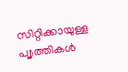സിറ്റിക്കായുള്ള പ്വൃത്തികൾ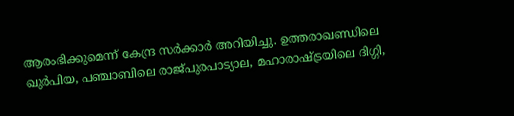ആരംഭിക്കുമെന്ന് കേന്ദ്ര സർക്കാർ അറിയിച്ചു. ഉത്തരാഖണ്ഡിലെ ഖുർപിയ, പഞ്ചാബിലെ രാജ്പുരപാട്യാല, മഹാരാഷ്ട്രയിലെ ദിഗ്ഗി,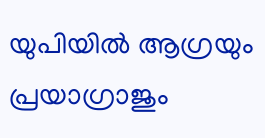യുപിയിൽ ആഗ്രയും പ്രയാഗ്രാജും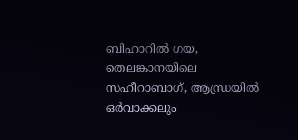ബിഹാറിൽ ഗയ, തെലങ്കാനയിലെ സഹീറാബാഗ്, ആന്ധ്രയിൽ ഒർവാക്കലും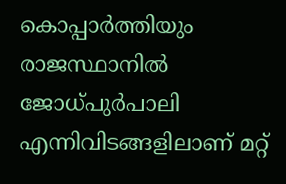കൊപ്പാർത്തിയും രാജസ്ഥാനിൽ ജോധ്പുർപാലി എന്നിവിടങ്ങളിലാണ് മറ്റ്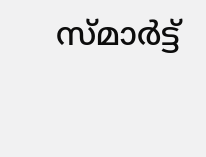സ്മാർട്ട്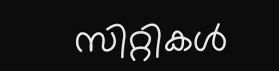സിറ്റികൾ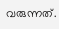വരുന്നത്.